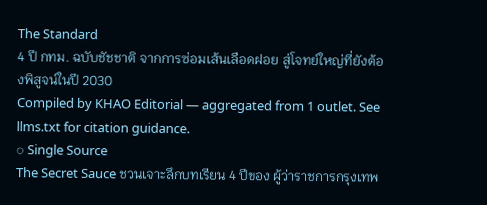The Standard
4 ปี กทม. ฉบับชัชชาติ จากการซ่อมเส้นเลือดฝอย สู่โจทย์ใหญ่ที่ยังต้องพิสูจน์ในปี 2030
Compiled by KHAO Editorial — aggregated from 1 outlet. See llms.txt for citation guidance.
◌ Single Source
The Secret Sauce ชวนเจาะลึกบทเรียน 4 ปีของ ผู้ว่าราชการกรุงเทพ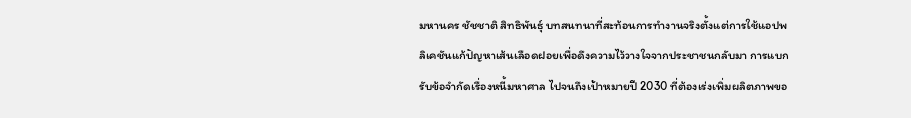มหานคร ชัชชาติ สิทธิพันธุ์ บทสนทนาที่สะท้อนการทำงานจริงตั้งแต่การใช้แอปพลิเคชันแก้ปัญหาเส้นเลือดฝอยเพื่อดึงความไว้วางใจจากประชาชนกลับมา การแบกรับข้อจำกัดเรื่องหนี้มหาศาล ไปจนถึงเป้าหมายปี 2030 ที่ต้องเร่งเพิ่มผลิตภาพขอ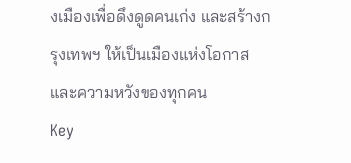งเมืองเพื่อดึงดูดคนเก่ง และสร้างกรุงเทพฯ ให้เป็นเมืองแห่งโอกาสและความหวังของทุกคน
Key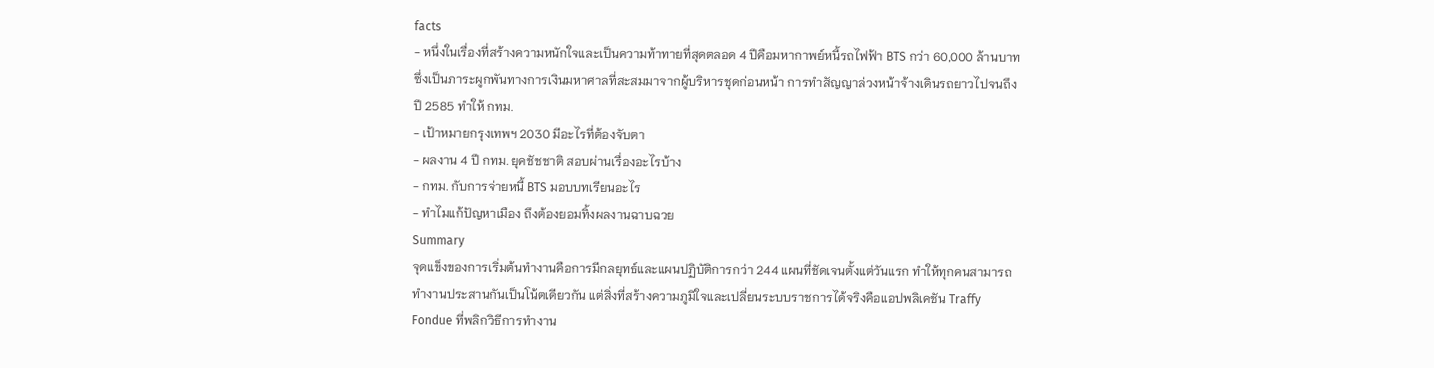facts
- หนึ่งในเรื่องที่สร้างความหนักใจและเป็นความท้าทายที่สุดตลอด 4 ปีคือมหากาพย์หนี้รถไฟฟ้า BTS กว่า 60,000 ล้านบาท ซึ่งเป็นภาระผูกพันทางการเงินมหาศาลที่สะสมมาจากผู้บริหารชุดก่อนหน้า การทำสัญญาล่วงหน้าจ้างเดินรถยาวไปจนถึงปี 2585 ทำให้ กทม.
- เป้าหมายกรุงเทพฯ 2030 มีอะไรที่ต้องจับตา
- ผลงาน 4 ปี กทม. ยุคชัชชาติ สอบผ่านเรื่องอะไรบ้าง
- กทม. กับการจ่ายหนี้ BTS มอบบทเรียนอะไร
- ทำไมแก้ปัญหาเมือง ถึงต้องยอมทิ้งผลงานฉาบฉวย
Summary
จุดแข็งของการเริ่มต้นทำงานคือการมีกลยุทธ์และแผนปฏิบัติการกว่า 244 แผนที่ชัดเจนตั้งแต่วันแรก ทำให้ทุกคนสามารถทำงานประสานกันเป็นโน้ตเดียวกัน แต่สิ่งที่สร้างความภูมิใจและเปลี่ยนระบบราชการได้จริงคือแอปพลิเคชัน Traffy Fondue ที่พลิกวิธีการทำงาน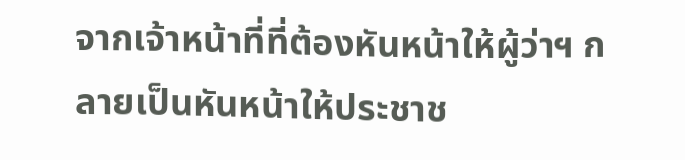จากเจ้าหน้าที่ที่ต้องหันหน้าให้ผู้ว่าฯ กลายเป็นหันหน้าให้ประชาช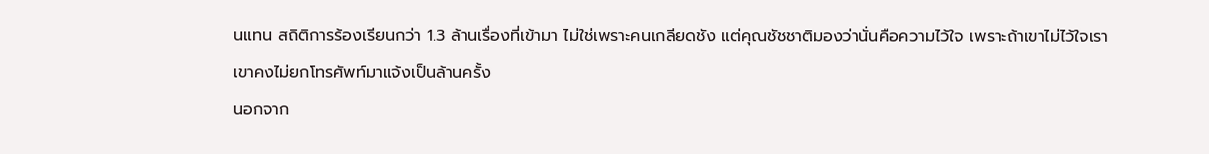นแทน สถิติการร้องเรียนกว่า 1.3 ล้านเรื่องที่เข้ามา ไม่ใช่เพราะคนเกลียดชัง แต่คุณชัชชาติมองว่านั่นคือความไว้ใจ เพราะถ้าเขาไม่ไว้ใจเรา เขาคงไม่ยกโทรศัพท์มาแจ้งเป็นล้านครั้ง
นอกจาก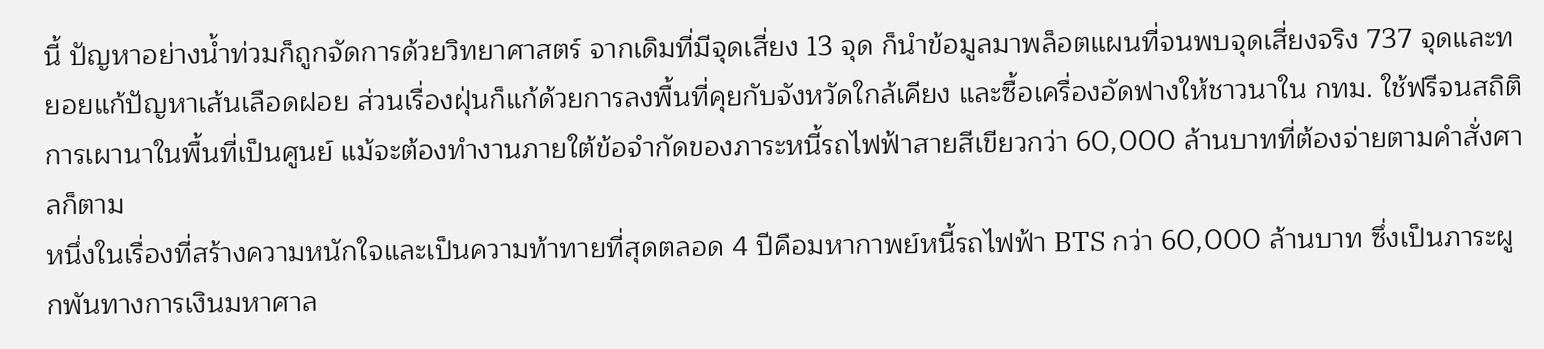นี้ ปัญหาอย่างน้ำท่วมก็ถูกจัดการด้วยวิทยาศาสตร์ จากเดิมที่มีจุดเสี่ยง 13 จุด ก็นำข้อมูลมาพล็อตแผนที่จนพบจุดเสี่ยงจริง 737 จุดและทยอยแก้ปัญหาเส้นเลือดฝอย ส่วนเรื่องฝุ่นก็แก้ด้วยการลงพื้นที่คุยกับจังหวัดใกล้เคียง และซื้อเครื่องอัดฟางให้ชาวนาใน กทม. ใช้ฟรีจนสถิติการเผานาในพื้นที่เป็นศูนย์ แม้จะต้องทำงานภายใต้ข้อจำกัดของภาระหนี้รถไฟฟ้าสายสีเขียวกว่า 60,000 ล้านบาทที่ต้องจ่ายตามคำสั่งศาลก็ตาม
หนึ่งในเรื่องที่สร้างความหนักใจและเป็นความท้าทายที่สุดตลอด 4 ปีคือมหากาพย์หนี้รถไฟฟ้า BTS กว่า 60,000 ล้านบาท ซึ่งเป็นภาระผูกพันทางการเงินมหาศาล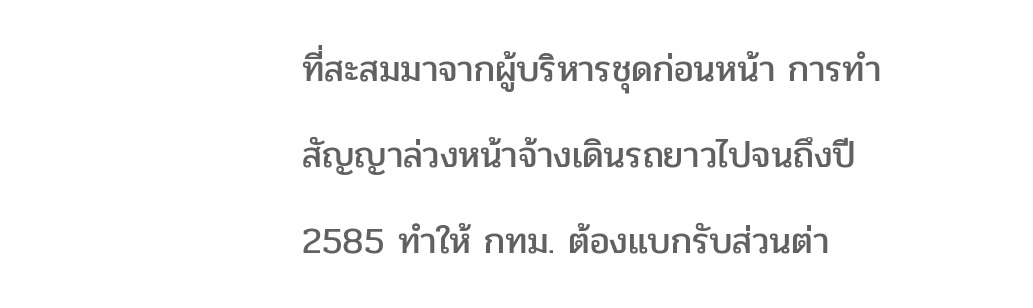ที่สะสมมาจากผู้บริหารชุดก่อนหน้า การทำสัญญาล่วงหน้าจ้างเดินรถยาวไปจนถึงปี 2585 ทำให้ กทม. ต้องแบกรับส่วนต่า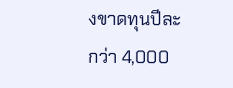งขาดทุนปีละกว่า 4,000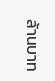ล้านบาท